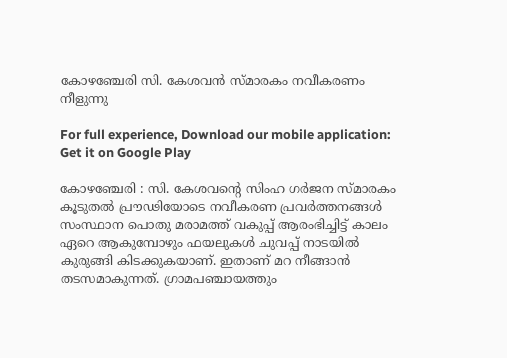കോഴഞ്ചേരി സി. കേശവന്‍ സ്മാരകം നവീകരണം നീളുന്നു

For full experience, Download our mobile application:
Get it on Google Play

കോഴഞ്ചേരി : സി. കേശവന്‍റെ സിംഹ ഗര്‍ജന സ്മാരകം കൂടുതല്‍ പ്രൗഢിയോടെ നവീകരണ പ്രവര്‍ത്തനങ്ങള്‍ സംസ്ഥാന പൊതു മരാമത്ത് വകുപ്പ് ആരംഭിച്ചിട്ട് കാലം ഏറെ ആകുമ്പോഴും ഫയലുകള്‍ ചുവപ്പ് നാടയില്‍ കുരുങ്ങി കിടക്കുകയാണ്. ഇതാണ് മറ നീങ്ങാന്‍ തടസമാകുന്നത്. ഗ്രാമപഞ്ചായത്തും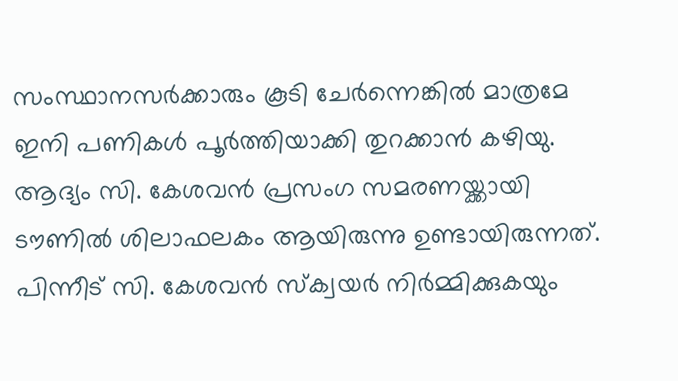സംസ്ഥാനസര്‍ക്കാരും കൂടി ചേര്‍ന്നെങ്കില്‍ മാത്രമേ ഇനി പണികള്‍ പൂര്‍ത്തിയാക്കി തുറക്കാന്‍ കഴിയു. ആദ്യം സി. കേശവന്‍ പ്രസംഗ സമരണയ്ക്കായി ടൗണില്‍ ശിലാഫലകം ആയിരുന്നു ഉണ്ടായിരുന്നത്. പിന്നീട് സി. കേശവന്‍ സ്‌ക്വയര്‍ നിര്‍മ്മിക്കുകയും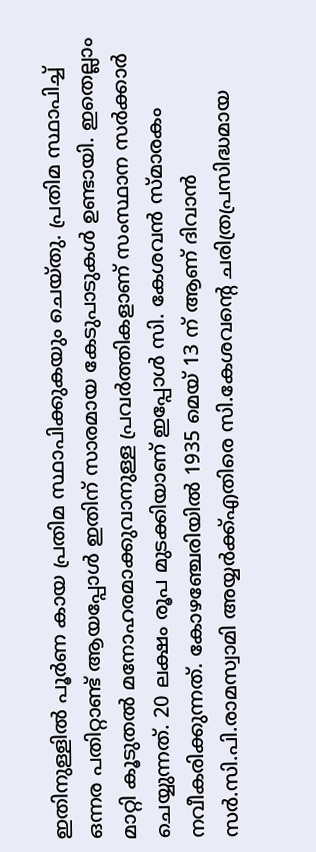ഇതിനുള്ളില്‍ പൂര്‍ണ കായ പ്രതിമ സ്ഥാപിക്കുകയും ചെയ്തു. പ്രതിമ സ്ഥാപിച്ച് ഒന്നര പതിറ്റാണ്ട് ആയപ്പോള്‍ ഇതിന് സാരമായ കേടുപാടുകള്‍ ഉണ്ടായി. ഇതെല്ലാം മാറ്റി കൂടുതല്‍ മനോഹരമാക്കുവാനുള്ള പ്രവര്‍ത്തികളാണ് സംസ്ഥാന സര്‍ക്കാര്‍ ചെയ്യുന്നത്. 20 ലക്ഷം രൂപ മുടക്കിയാണ് ഇപ്പോള്‍ സി. കേശവന്‍ സ്മാരകം നവീകരിക്കുന്നത്. കോഴഞ്ചേരിയില്‍ 1935 മെയ് 13 ന് ആണ് ദിവാന്‍ സര്‍.സി.പി.രാമസ്വാമി അയ്യര്‍ക്ക്എതിരെ സി.കേശവന്റെ ചരിത്രപ്രസിദ്ധമായ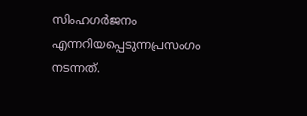സിംഹഗര്‍ജനം എന്നറിയപ്പെടുന്നപ്രസംഗം നടന്നത്.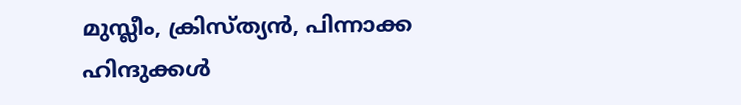മുസ്ലീം, ക്രിസ്ത്യന്‍, പിന്നാക്ക ഹിന്ദുക്കള്‍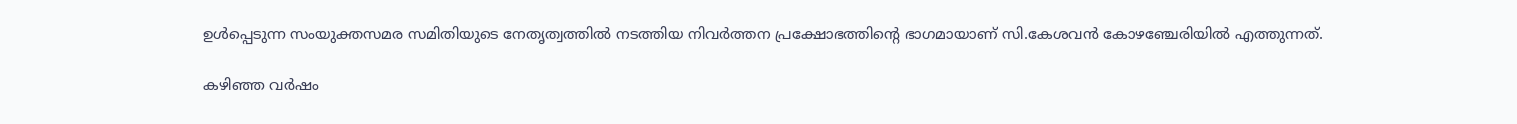ഉള്‍പ്പെടുന്ന സംയുക്തസമര സമിതിയുടെ നേതൃത്വത്തില്‍ നടത്തിയ നിവര്‍ത്തന പ്രക്ഷോഭത്തിന്റെ ഭാഗമായാണ് സി.കേശവന്‍ കോഴഞ്ചേരിയില്‍ എത്തുന്നത്.

കഴിഞ്ഞ വര്‍ഷം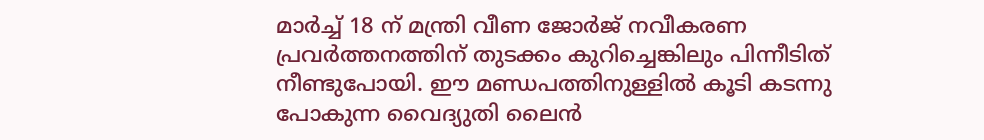മാര്‍ച്ച് 18 ന് മന്ത്രി വീണ ജോര്‍ജ് നവീകരണ പ്രവര്‍ത്തനത്തിന് തുടക്കം കുറിച്ചെങ്കിലും പിന്നീടിത് നീണ്ടുപോയി. ഈ മണ്ഡപത്തിനുള്ളില്‍ കൂടി കടന്നു പോകുന്ന വൈദ്യുതി ലൈന്‍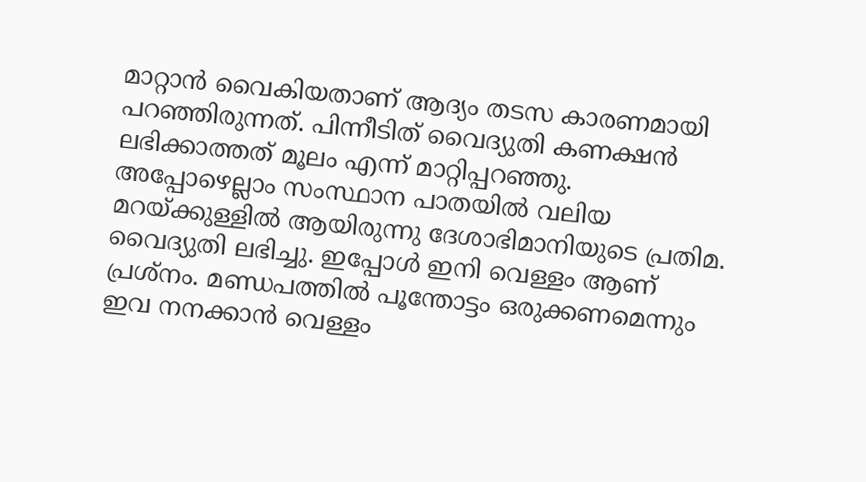മാറ്റാന്‍ വൈകിയതാണ് ആദ്യം തടസ കാരണമായി പറഞ്ഞിരുന്നത്. പിന്നീടിത് വൈദ്യുതി കണക്ഷന്‍ ലഭിക്കാത്തത് മൂലം എന്ന് മാറ്റിപ്പറഞ്ഞു. അപ്പോഴെല്ലാം സംസ്ഥാന പാതയില്‍ വലിയ മറയ്ക്കുള്ളില്‍ ആയിരുന്നു ദേശാഭിമാനിയുടെ പ്രതിമ. വൈദ്യുതി ലഭിച്ചു. ഇപ്പോള്‍ ഇനി വെള്ളം ആണ് പ്രശ്‌നം. മണ്ഡപത്തില്‍ പൂന്തോട്ടം ഒരുക്കണമെന്നും ഇവ നനക്കാന്‍ വെള്ളം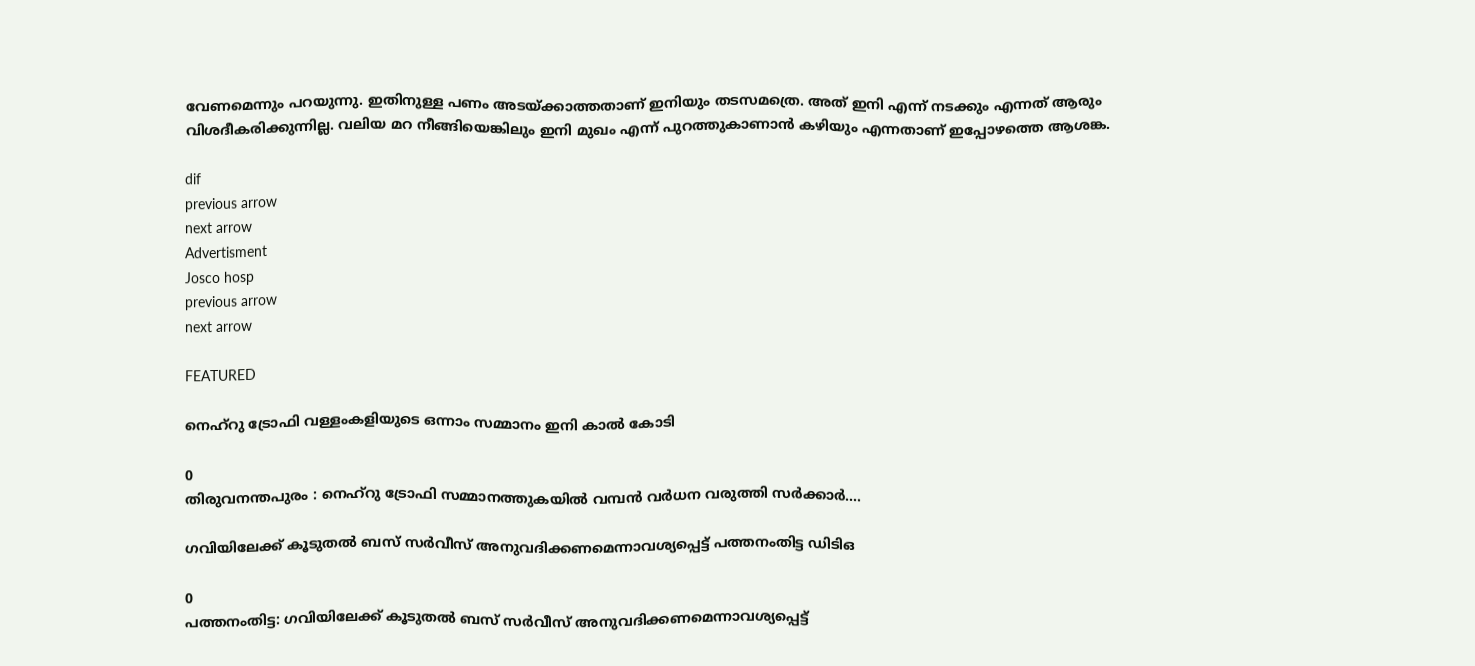വേണമെന്നും പറയുന്നു. ഇതിനുള്ള പണം അടയ്ക്കാത്തതാണ് ഇനിയും തടസമത്രെ. അത് ഇനി എന്ന് നടക്കും എന്നത് ആരും വിശദീകരിക്കുന്നില്ല. വലിയ മറ നീങ്ങിയെങ്കിലും ഇനി മുഖം എന്ന് പുറത്തുകാണാന്‍ കഴിയും എന്നതാണ് ഇപ്പോഴത്തെ ആശങ്ക.

dif
previous arrow
next arrow
Advertisment
Josco hosp
previous arrow
next arrow

FEATURED

നെഹ്റു ട്രോഫി വള്ളംകളിയുടെ ഒന്നാം സമ്മാനം ഇനി കാൽ കോടി

0
തിരുവനന്തപുരം : നെഹ്‌റു ട്രോഫി സമ്മാനത്തുകയിൽ വമ്പൻ വർധന വരുത്തി സർക്കാർ....

ഗവിയിലേക്ക് കൂടുതൽ ബസ് സർവീസ് അനുവദിക്കണമെന്നാവശ്യപ്പെട്ട് പത്തനംതിട്ട ഡിടിഒ

0
പത്തനംതിട്ട: ഗവിയിലേക്ക് കൂടുതൽ ബസ് സർവീസ് അനുവദിക്കണമെന്നാവശ്യപ്പെട്ട്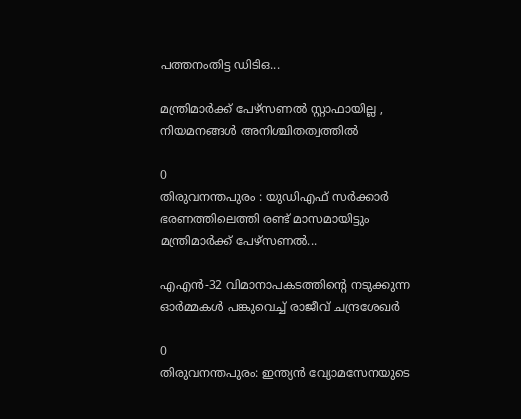പത്തനംതിട്ട ഡിടിഒ...

മന്ത്രിമാർക്ക് പേഴ്സണൽ സ്റ്റാഫായില്ല , നിയമനങ്ങൾ അനിശ്ചിതത്വത്തിൽ

0
തിരുവനന്തപുരം : യുഡിഎഫ് സര്‍ക്കാര്‍ ഭരണത്തിലെത്തി രണ്ട് മാസമായിട്ടും മന്ത്രിമാര്‍ക്ക് പേഴ്സണൽ...

എഎൻ-32 വിമാനാപകടത്തിന്‍റെ നടുക്കുന്ന ഓർമ്മകൾ പങ്കുവെച്ച് രാജീവ് ചന്ദ്രശേഖർ

0
തിരുവനന്തപുരം: ഇന്ത്യൻ വ്യോമസേനയുടെ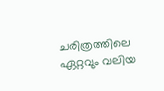ചരിത്രത്തിലെ ഏറ്റവും വലിയ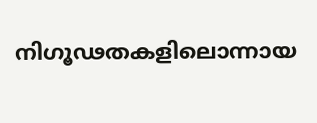നിഗൂഢതകളിലൊന്നായ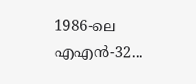1986-ലെ എഎൻ-32...